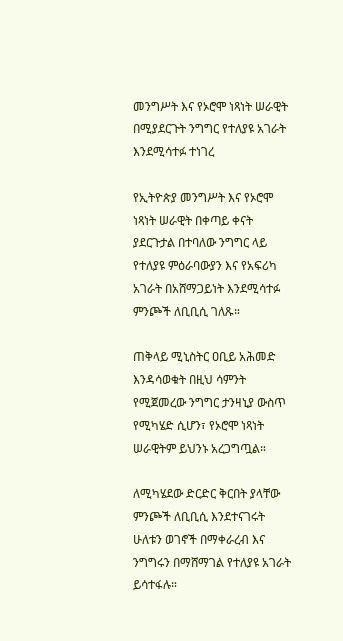መንግሥት እና የኦሮሞ ነጻነት ሠራዊት በሚያደርጉት ንግግር የተለያዩ አገራት እንደሚሳተፉ ተነገረ

የኢትዮጵያ መንግሥት እና የኦሮሞ ነጻነት ሠራዊት በቀጣይ ቀናት ያደርጉታል በተባለው ንግግር ላይ የተለያዩ ምዕራባውያን እና የአፍሪካ አገራት በአሸማጋይነት እንደሚሳተፉ ምንጮች ለቢቢሲ ገለጹ።

ጠቅላይ ሚኒስትር ዐቢይ አሕመድ እንዳሳወቁት በዚህ ሳምንት የሚጀመረው ንግግር ታንዛኒያ ውስጥ የሚካሄድ ሲሆን፣ የኦሮሞ ነጻነት ሠራዊትም ይህንኑ አረጋግጧል።

ለሚካሄደው ድርድር ቅርበት ያላቸው ምንጮች ለቢቢሲ እንደተናገሩት ሁለቱን ወገኖች በማቀራረብ እና ንግግሩን በማሸማገል የተለያዩ አገራት ይሳተፋሉ።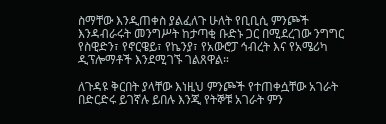ስማቸው እንዲጠቀስ ያልፈለጉ ሁለት የቢቢሲ ምንጮች እንዳብራሩት መንግሥት ከታጣቂ ቡድኑ ጋር በሚደረገው ንግግር የስዊድን፣ የኖርዌይ፣ የኬንያ፣ የአውሮፓ ኅብረት እና የአሜሪካ ዲፕሎማቶች እንደሚገኙ ገልጸዋል።

ለጉዳዩ ቅርበት ያላቸው እነዚህ ምንጮች የተጠቀሷቸው አገራት በድርድሩ ይገኛሉ ይበሉ እንጂ የትኞቹ አገራት ምን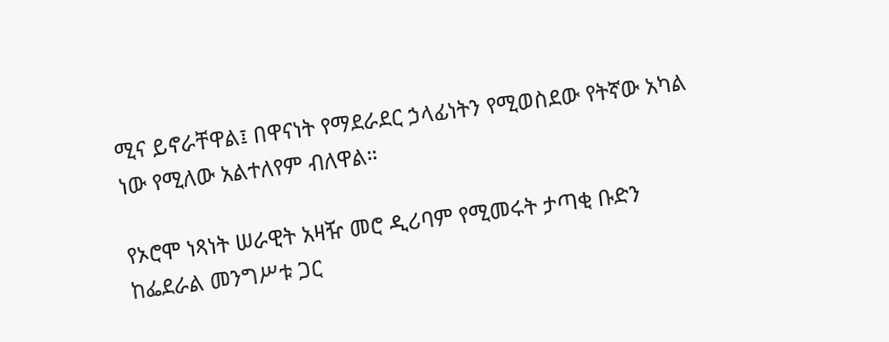ሚና ይኖራቸዋል፤ በዋናነት የማደራደር ኃላፊነትን የሚወስደው የትኛው አካል ነው የሚለው አልተለየም ብለዋል።

የኦሮሞ ነጻነት ሠራዊት አዛዥ መሮ ዲሪባም የሚመሩት ታጣቂ ቡድን ከፌደራል መንግሥቱ ጋር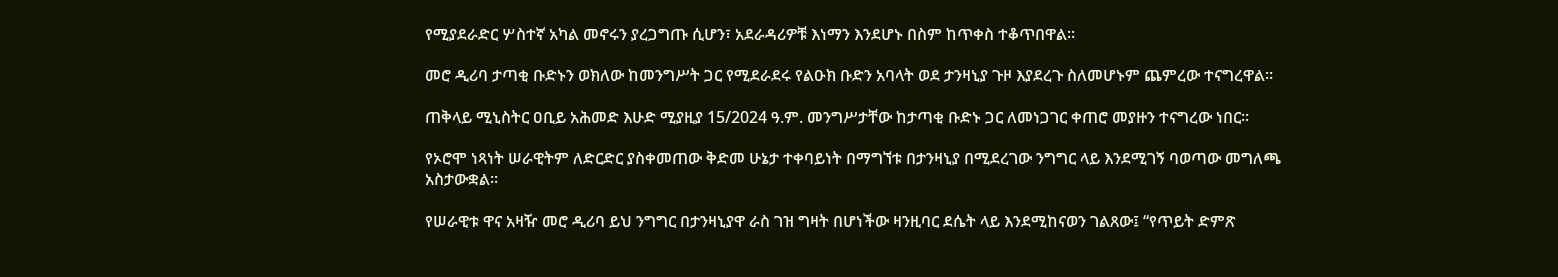የሚያደራድር ሦስተኛ አካል መኖሩን ያረጋግጡ ሲሆን፣ አደራዳሪዎቹ እነማን እንደሆኑ በስም ከጥቀስ ተቆጥበዋል።

መሮ ዲሪባ ታጣቂ ቡድኑን ወክለው ከመንግሥት ጋር የሚደራደሩ የልዑክ ቡድን አባላት ወደ ታንዛኒያ ጉዞ እያደረጉ ስለመሆኑም ጨምረው ተናግረዋል።

ጠቅላይ ሚኒስትር ዐቢይ አሕመድ እሁድ ሚያዚያ 15/2024 ዓ.ም. መንግሥታቸው ከታጣቂ ቡድኑ ጋር ለመነጋገር ቀጠሮ መያዙን ተናግረው ነበር።

የኦሮሞ ነጻነት ሠራዊትም ለድርድር ያስቀመጠው ቅድመ ሁኔታ ተቀባይነት በማግኘቱ በታንዛኒያ በሚደረገው ንግግር ላይ እንደሚገኝ ባወጣው መግለጫ አስታውቋል።

የሠራዊቱ ዋና አዛዥ መሮ ዲሪባ ይህ ንግግር በታንዛኒያዋ ራስ ገዝ ግዛት በሆነችው ዛንዚባር ደሴት ላይ እንደሚከናወን ገልጸው፤ “የጥይት ድምጽ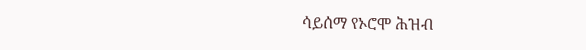ሳይሰማ የኦሮሞ ሕዝብ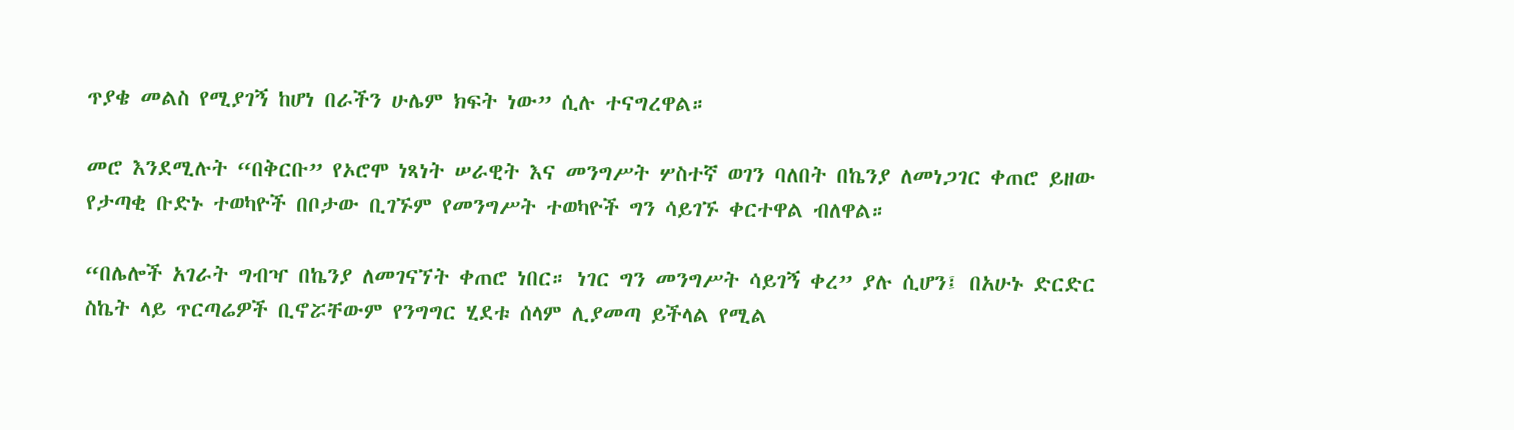ጥያቄ መልስ የሚያገኝ ከሆነ በራችን ሁሌም ክፍት ነው” ሲሉ ተናግረዋል።

መሮ እንደሚሉት “በቅርቡ” የኦሮሞ ነጻነት ሠራዊት እና መንግሥት ሦስተኛ ወገን ባለበት በኬንያ ለመነጋገር ቀጠሮ ይዘው የታጣቂ ቡድኑ ተወካዮች በቦታው ቢገኙም የመንግሥት ተወካዮች ግን ሳይገኙ ቀርተዋል ብለዋል።

“በሌሎች አገራት ግብዣ በኬንያ ለመገናኘት ቀጠሮ ነበር። ነገር ግን መንግሥት ሳይገኝ ቀረ” ያሉ ሲሆን፤ በአሁኑ ድርድር ስኬት ላይ ጥርጣሬዎች ቢኖሯቸውም የንግግር ሂደቱ ሰላም ሊያመጣ ይችላል የሚል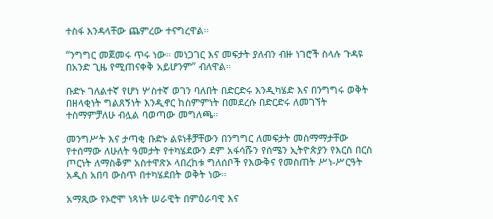ተስፋ እንዳላቸው ጨምረው ተናግረዋል።

“ንግግር መጀመሩ ጥሩ ነው። መነጋገር እና መፍታት ያለብን ብዙ ነገሮች ስላሉ ጉዳዩ በአንድ ጊዜ የሚጠናቀቅ አይሆንም” ብለዋል።

ቡድኑ ገለልተኛ የሆነ ሦስተኛ ወገን ባለበት በድርድሩ እንዲካሄድ እና በንግግሩ ወቅት በዘላቂነት ግልጸኝነት እንዲኖር ከስምምነት በመደረሱ በድርድሩ ለመገኘት ተስማምቻለሁ ብሏል ባወጣው መግለጫ።

መንግሥት እና ታጣቂ ቡድኑ ልዩነቶቻቸውን በንግግር ለመፍታት መስማማታቸው የተሰማው ለሁለት ዓመታት የተካሄደውን ደም አፋሳሹን የሰሜን ኢትዮጵያን የእርስ በርስ ጦርነት ለማስቆም አስተዋጽኦ ላበረከቱ ግለሰቦች የእውቅና የመስጠት ሥነ-ሥርዓት አዲስ አበባ ውስጥ በተካሄደበት ወቅት ነው።

አማጺው የኦሮሞ ነጻነት ሠራዊት በምዕራባዊ እና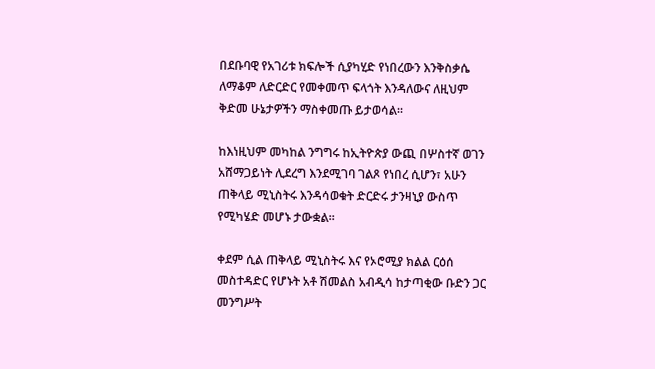በደቡባዊ የአገሪቱ ክፍሎች ሲያካሂድ የነበረውን እንቅስቃሴ ለማቆም ለድርድር የመቀመጥ ፍላጎት እንዳለውና ለዚህም ቅድመ ሁኔታዎችን ማስቀመጡ ይታወሳል።

ከእነዚህም መካከል ንግግሩ ከኢትዮጵያ ውጪ በሦስተኛ ወገን አሸማጋይነት ሊደረግ እንደሚገባ ገልጾ የነበረ ሲሆን፣ አሁን ጠቅላይ ሚኒስትሩ እንዳሳወቁት ድርድሩ ታንዛኒያ ውስጥ የሚካሄድ መሆኑ ታውቋል።

ቀደም ሲል ጠቅላይ ሚኒስትሩ እና የኦሮሚያ ክልል ርዕሰ መስተዳድር የሆኑት አቶ ሽመልስ አብዲሳ ከታጣቂው ቡድን ጋር መንግሥት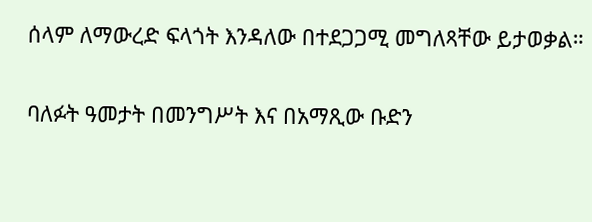ሰላም ለማውረድ ፍላጎት እንዳለው በተደጋጋሚ መግለጻቸው ይታወቃል።

ባለፉት ዓመታት በመንግሥት እና በአማጺው ቡድን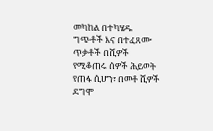መካከል በተካሄዱ ግጭቶች እና በተፈጸሙ ጥቃቶች በሺዎች የሚቆጠሩ ሰዎች ሕይወት የጠፋ ሲሆን፣ በመቶ ሺዎች ደግሞ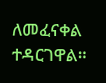ለመፈናቀል ተዳርገዋል።